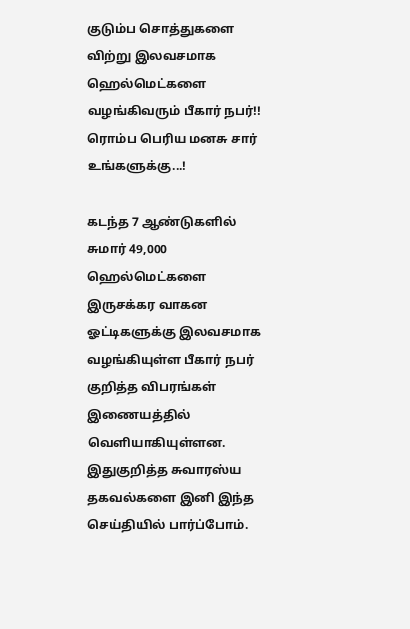குடும்ப சொத்துகளை விற்று இலவசமாக ஹெல்மெட்களை வழங்கிவரும் பீகார் நபர்!! ரொம்ப பெரிய மனசு சார் உங்களுக்கு...!

கடந்த 7 ஆண்டுகளில் சுமார் 49,000 ஹெல்மெட்களை இருசக்கர வாகன ஓட்டிகளுக்கு இலவசமாக வழங்கியுள்ள பீகார் நபர் குறித்த விபரங்கள் இணையத்தில் வெளியாகியுள்ளன. இதுகுறித்த சுவாரஸ்ய தகவல்களை இனி இந்த செய்தியில் பார்ப்போம்.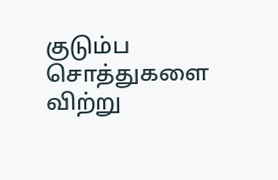குடும்ப சொத்துகளை விற்று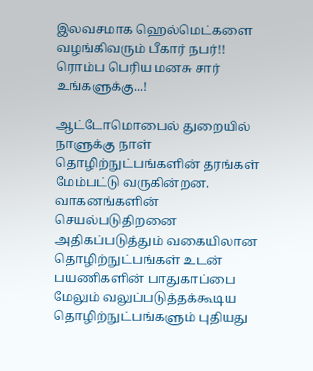இலவசமாக ஹெல்மெட்களை வழங்கிவரும் பீகார் நபர்!! ரொம்ப பெரிய மனசு சார் உங்களுக்கு...!

ஆட்டோமொபைல் துறையில் நாளுக்கு நாள் தொழிற்நுட்பங்களின் தரங்கள் மேம்பட்டு வருகின்றன. வாகனங்களின் செயல்படுதிறனை அதிகப்படுத்தும் வகையிலான தொழிற்நுட்பங்கள் உடன் பயணிகளின் பாதுகாப்பை மேலும் வலுப்படுத்தக்கூடிய தொழிற்நுட்பங்களும் புதியது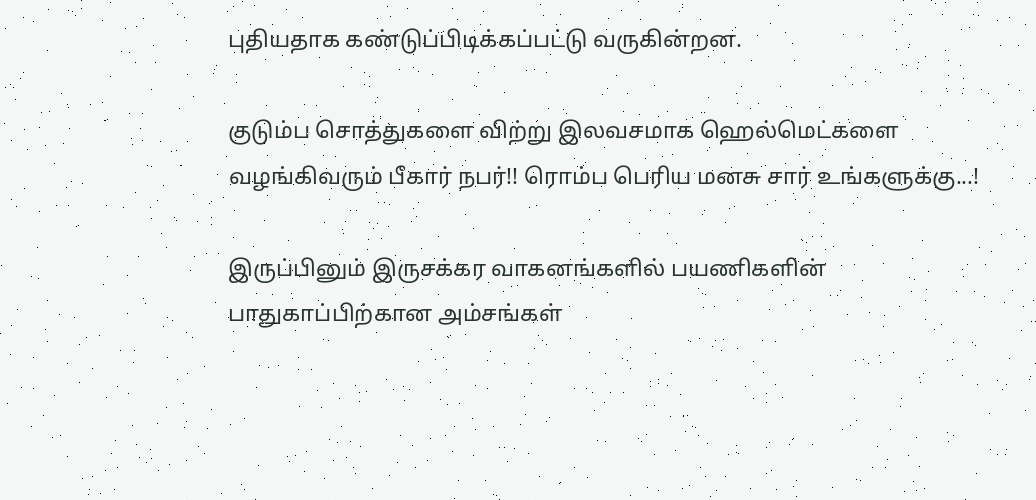புதியதாக கண்டுப்பிடிக்கப்பட்டு வருகின்றன.

குடும்ப சொத்துகளை விற்று இலவசமாக ஹெல்மெட்களை வழங்கிவரும் பீகார் நபர்!! ரொம்ப பெரிய மனசு சார் உங்களுக்கு...!

இருப்பினும் இருசக்கர வாகனங்களில் பயணிகளின் பாதுகாப்பிற்கான அம்சங்கள்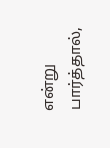என்று பார்த்தால்,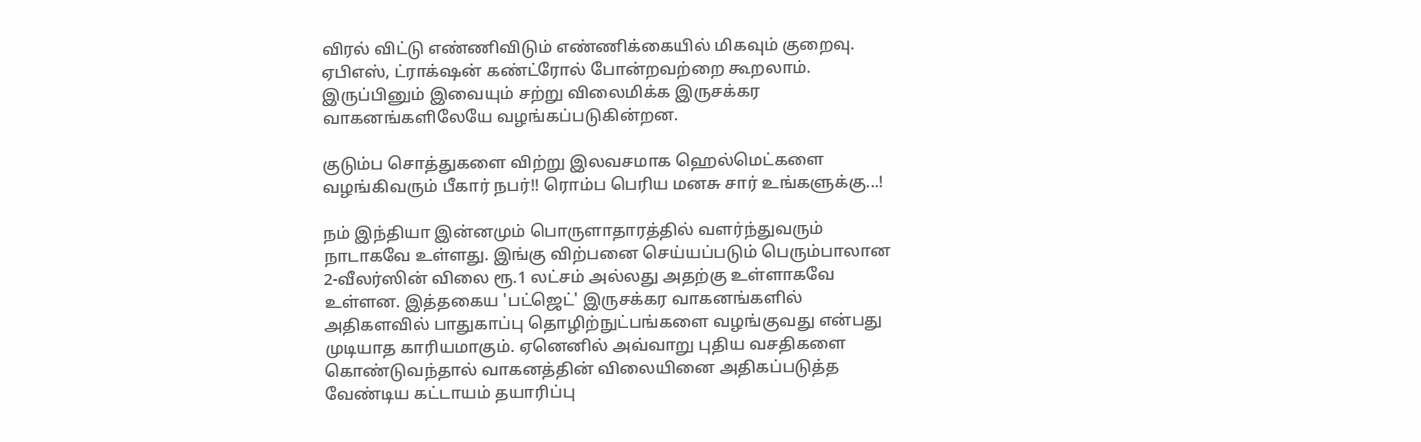விரல் விட்டு எண்ணிவிடும் எண்ணிக்கையில் மிகவும் குறைவு. ஏபிஎஸ், ட்ராக்‌ஷன் கண்ட்ரோல் போன்றவற்றை கூறலாம். இருப்பினும் இவையும் சற்று விலைமிக்க இருசக்கர வாகனங்களிலேயே வழங்கப்படுகின்றன.

குடும்ப சொத்துகளை விற்று இலவசமாக ஹெல்மெட்களை வழங்கிவரும் பீகார் நபர்!! ரொம்ப பெரிய மனசு சார் உங்களுக்கு...!

நம் இந்தியா இன்னமும் பொருளாதாரத்தில் வளர்ந்துவரும் நாடாகவே உள்ளது. இங்கு விற்பனை செய்யப்படும் பெரும்பாலான 2-வீலர்ஸின் விலை ரூ.1 லட்சம் அல்லது அதற்கு உள்ளாகவே உள்ளன. இத்தகைய 'பட்ஜெட்' இருசக்கர வாகனங்களில் அதிகளவில் பாதுகாப்பு தொழிற்நுட்பங்களை வழங்குவது என்பது முடியாத காரியமாகும். ஏனெனில் அவ்வாறு புதிய வசதிகளை கொண்டுவந்தால் வாகனத்தின் விலையினை அதிகப்படுத்த வேண்டிய கட்டாயம் தயாரிப்பு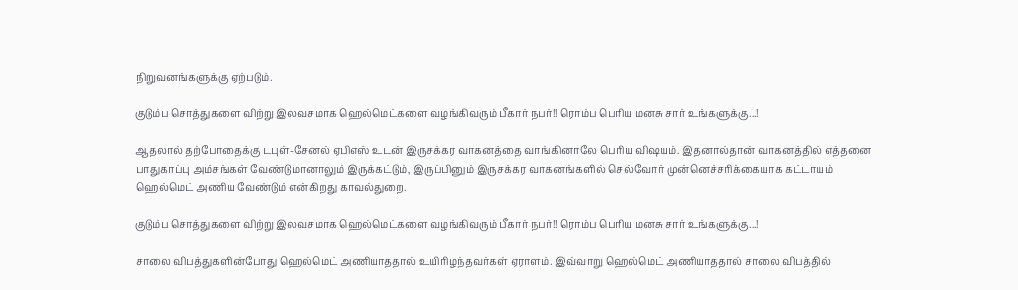நிறுவனங்களுக்கு ஏற்படும்.

குடும்ப சொத்துகளை விற்று இலவசமாக ஹெல்மெட்களை வழங்கிவரும் பீகார் நபர்!! ரொம்ப பெரிய மனசு சார் உங்களுக்கு...!

ஆதலால் தற்போதைக்கு டபுள்-சேனல் ஏபிஎஸ் உடன் இருசக்கர வாகனத்தை வாங்கினாலே பெரிய விஷயம். இதனால்தான் வாகனத்தில் எத்தனை பாதுகாப்பு அம்சங்கள் வேண்டுமானாலும் இருக்கட்டும், இருப்பினும் இருசக்கர வாகனங்களில் செல்வோர் முன்னெச்சரிக்கையாக கட்டாயம் ஹெல்மெட் அணிய வேண்டும் என்கிறது காவல்துறை.

குடும்ப சொத்துகளை விற்று இலவசமாக ஹெல்மெட்களை வழங்கிவரும் பீகார் நபர்!! ரொம்ப பெரிய மனசு சார் உங்களுக்கு...!

சாலை விபத்துகளின்போது ஹெல்மெட் அணியாததால் உயிரிழந்தவர்கள் ஏராளம். இவ்வாறு ஹெல்மெட் அணியாததால் சாலை விபத்தில்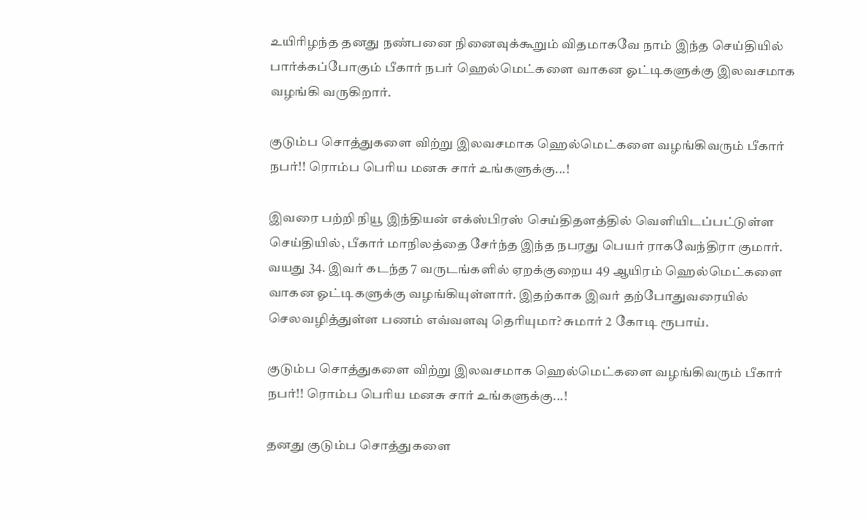உயிரிழந்த தனது நண்பனை நினைவுக்கூறும் விதமாகவே நாம் இந்த செய்தியில் பார்க்கப்போகும் பீகார் நபர் ஹெல்மெட்களை வாகன ஓட்டிகளுக்கு இலவசமாக வழங்கி வருகிறார்.

குடும்ப சொத்துகளை விற்று இலவசமாக ஹெல்மெட்களை வழங்கிவரும் பீகார் நபர்!! ரொம்ப பெரிய மனசு சார் உங்களுக்கு...!

இவரை பற்றி நியூ இந்தியன் எக்ஸ்பிரஸ் செய்திதளத்தில் வெளியிடப்பட்டுள்ள செய்தியில், பீகார் மாநிலத்தை சேர்ந்த இந்த நபரது பெயர் ராகவேந்திரா குமார். வயது 34. இவர் கடந்த 7 வருடங்களில் ஏறக்குறைய 49 ஆயிரம் ஹெல்மெட்களை வாகன ஓட்டிகளுக்கு வழங்கியுள்ளார். இதற்காக இவர் தற்போதுவரையில் செலவழித்துள்ள பணம் எவ்வளவு தெரியுமா? சுமார் 2 கோடி ரூபாய்.

குடும்ப சொத்துகளை விற்று இலவசமாக ஹெல்மெட்களை வழங்கிவரும் பீகார் நபர்!! ரொம்ப பெரிய மனசு சார் உங்களுக்கு...!

தனது குடும்ப சொத்துகளை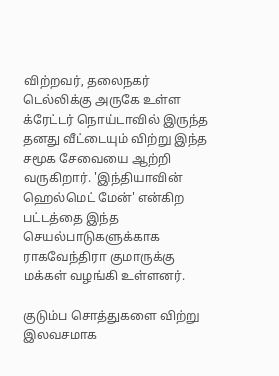விற்றவர், தலைநகர் டெல்லிக்கு அருகே உள்ள க்ரேட்டர் நொய்டாவில் இருந்த தனது வீட்டையும் விற்று இந்த சமூக சேவையை ஆற்றி வருகிறார். 'இந்தியாவின் ஹெல்மெட் மேன்' என்கிற பட்டத்தை இந்த செயல்பாடுகளுக்காக ராகவேந்திரா குமாருக்கு மக்கள் வழங்கி உள்ளனர்.

குடும்ப சொத்துகளை விற்று இலவசமாக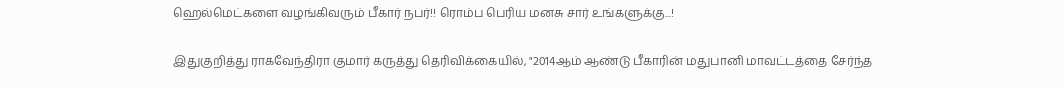ஹெல்மெட்களை வழங்கிவரும் பீகார் நபர்!! ரொம்ப பெரிய மனசு சார் உங்களுக்கு...!

இதுகுறித்து ராகவேந்திரா குமார் கருத்து தெரிவிக்கையில், "2014ஆம் ஆண்டு பீகாரின் மதுபானி மாவட்டத்தை சேர்ந்த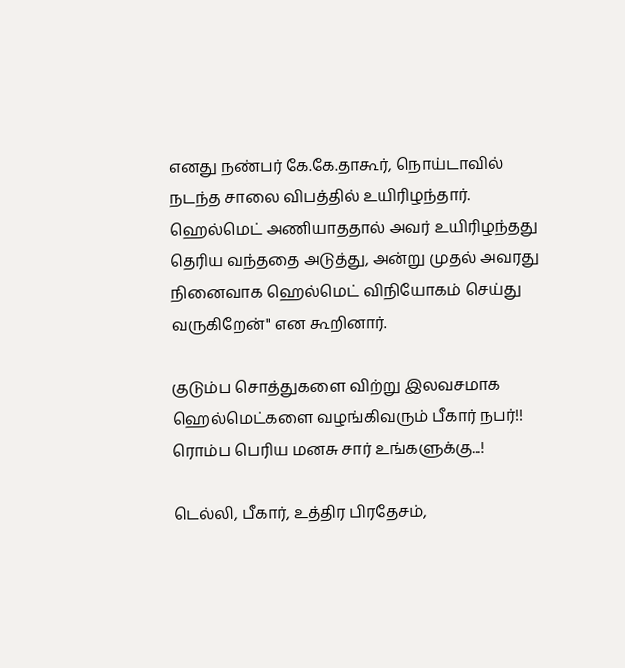எனது நண்பர் கே.கே.தாகூர், நொய்டாவில் நடந்த சாலை விபத்தில் உயிரிழந்தார். ஹெல்மெட் அணியாததால் அவர் உயிரிழந்தது தெரிய வந்ததை அடுத்து, அன்று முதல் அவரது நினைவாக ஹெல்மெட் விநியோகம் செய்து வருகிறேன்" என கூறினார்.

குடும்ப சொத்துகளை விற்று இலவசமாக ஹெல்மெட்களை வழங்கிவரும் பீகார் நபர்!! ரொம்ப பெரிய மனசு சார் உங்களுக்கு...!

டெல்லி, பீகார், உத்திர பிரதேசம்,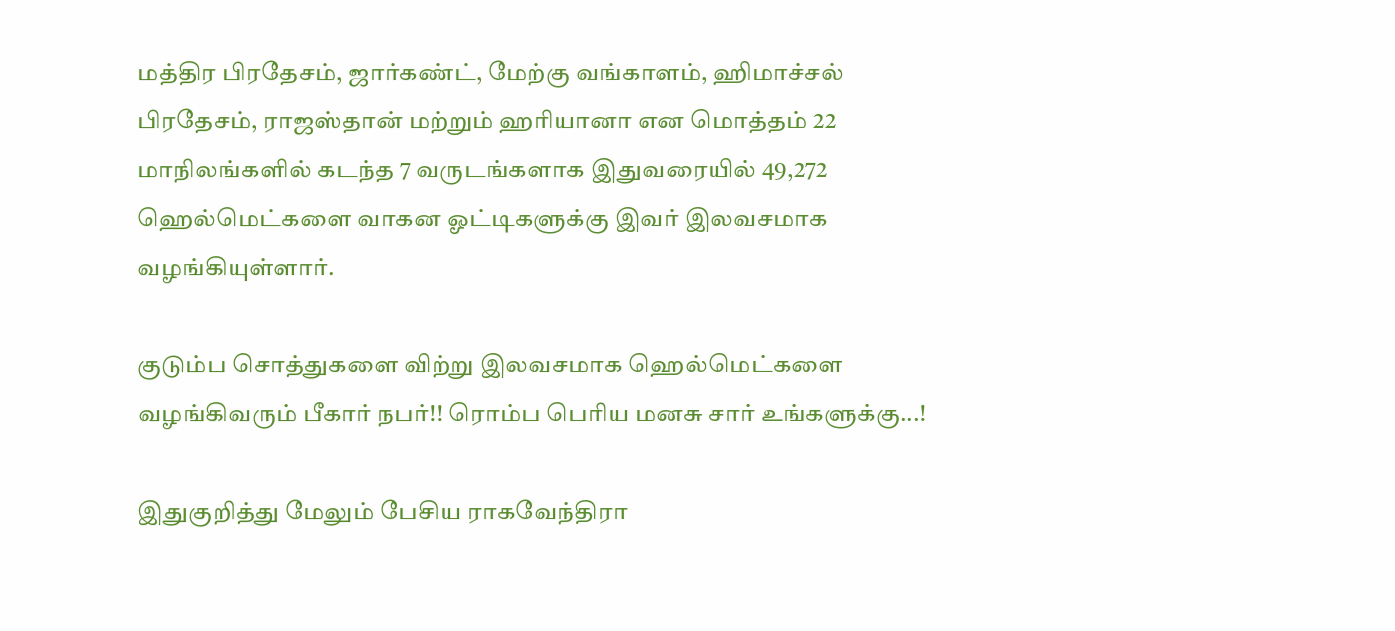மத்திர பிரதேசம், ஜார்கண்ட், மேற்கு வங்காளம், ஹிமாச்சல் பிரதேசம், ராஜஸ்தான் மற்றும் ஹரியானா என மொத்தம் 22 மாநிலங்களில் கடந்த 7 வருடங்களாக இதுவரையில் 49,272 ஹெல்மெட்களை வாகன ஓட்டிகளுக்கு இவர் இலவசமாக வழங்கியுள்ளார்.

குடும்ப சொத்துகளை விற்று இலவசமாக ஹெல்மெட்களை வழங்கிவரும் பீகார் நபர்!! ரொம்ப பெரிய மனசு சார் உங்களுக்கு...!

இதுகுறித்து மேலும் பேசிய ராகவேந்திரா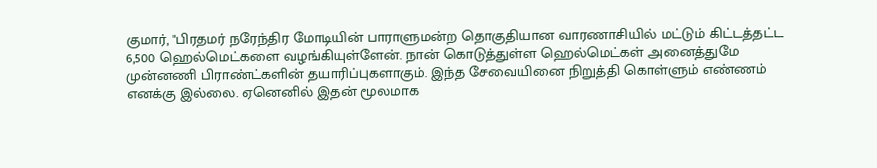குமார், "பிரதமர் நரேந்திர மோடியின் பாராளுமன்ற தொகுதியான வாரணாசியில் மட்டும் கிட்டத்தட்ட 6,500 ஹெல்மெட்களை வழங்கியுள்ளேன். நான் கொடுத்துள்ள ஹெல்மெட்கள் அனைத்துமே முன்னணி பிராண்ட்களின் தயாரிப்புகளாகும். இந்த சேவையினை நிறுத்தி கொள்ளும் எண்ணம் எனக்கு இல்லை. ஏனெனில் இதன் மூலமாக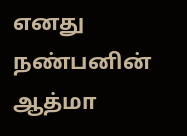எனது நண்பனின் ஆத்மா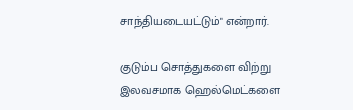சாந்தியடையட்டும்" என்றார்.

குடும்ப சொத்துகளை விற்று இலவசமாக ஹெல்மெட்களை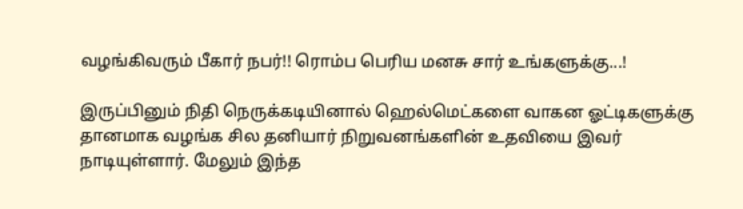வழங்கிவரும் பீகார் நபர்!! ரொம்ப பெரிய மனசு சார் உங்களுக்கு...!

இருப்பினும் நிதி நெருக்கடியினால் ஹெல்மெட்களை வாகன ஓட்டிகளுக்கு தானமாக வழங்க சில தனியார் நிறுவனங்களின் உதவியை இவர் நாடியுள்ளார். மேலும் இந்த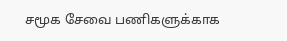சமூக சேவை பணிகளுக்காக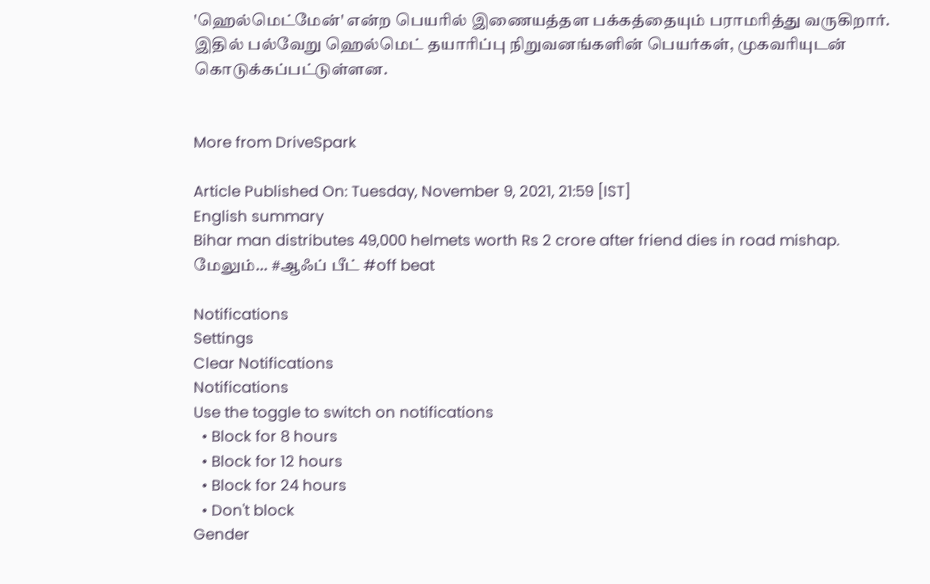'ஹெல்மெட்மேன்' என்ற பெயரில் இணையத்தள பக்கத்தையும் பராமரித்து வருகிறார். இதில் பல்வேறு ஹெல்மெட் தயாரிப்பு நிறுவனங்களின் பெயர்கள், முகவரியுடன் கொடுக்கப்பட்டுள்ளன.


More from DriveSpark

Article Published On: Tuesday, November 9, 2021, 21:59 [IST]
English summary
Bihar man distributes 49,000 helmets worth Rs 2 crore after friend dies in road mishap.
மேலும்... #ஆஃப் பீட் #off beat

Notifications
Settings
Clear Notifications
Notifications
Use the toggle to switch on notifications
  • Block for 8 hours
  • Block for 12 hours
  • Block for 24 hours
  • Don't block
Gender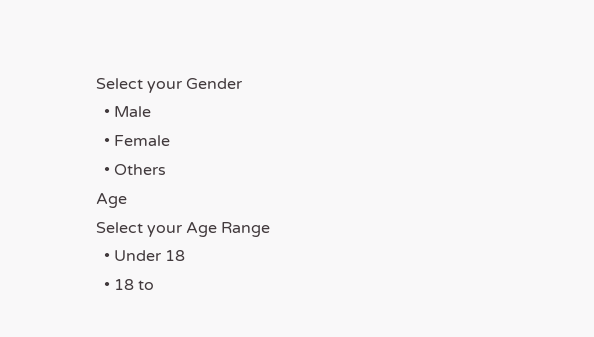Select your Gender
  • Male
  • Female
  • Others
Age
Select your Age Range
  • Under 18
  • 18 to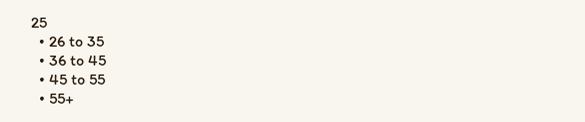25
  • 26 to 35
  • 36 to 45
  • 45 to 55
  • 55+